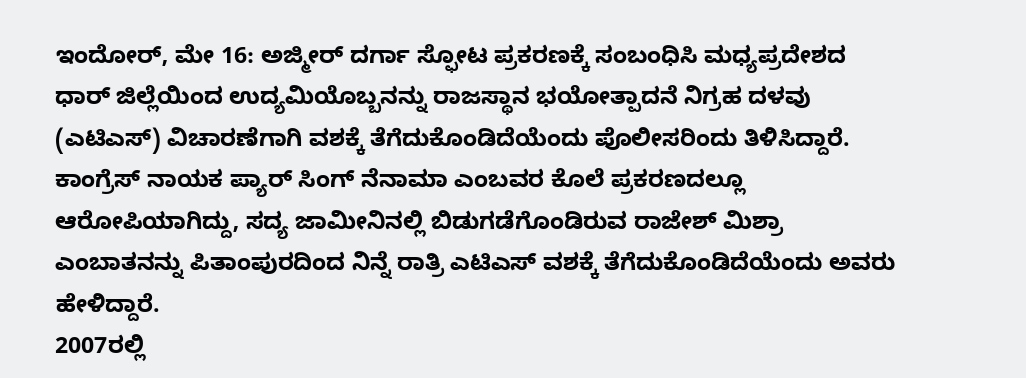ಇಂದೋರ್, ಮೇ 16: ಅಜ್ಮೀರ್ ದರ್ಗಾ ಸ್ಫೋಟ ಪ್ರಕರಣಕ್ಕೆ ಸಂಬಂಧಿಸಿ ಮಧ್ಯಪ್ರದೇಶದ ಧಾರ್ ಜಿಲ್ಲೆಯಿಂದ ಉದ್ಯಮಿಯೊಬ್ಬನನ್ನು ರಾಜಸ್ಥಾನ ಭಯೋತ್ಪಾದನೆ ನಿಗ್ರಹ ದಳವು (ಎಟಿಎಸ್) ವಿಚಾರಣೆಗಾಗಿ ವಶಕ್ಕೆ ತೆಗೆದುಕೊಂಡಿದೆಯೆಂದು ಪೊಲೀಸರಿಂದು ತಿಳಿಸಿದ್ದಾರೆ.
ಕಾಂಗ್ರೆಸ್ ನಾಯಕ ಪ್ಯಾರ್ ಸಿಂಗ್ ನೆನಾಮಾ ಎಂಬವರ ಕೊಲೆ ಪ್ರಕರಣದಲ್ಲೂ ಆರೋಪಿಯಾಗಿದ್ದು, ಸದ್ಯ ಜಾಮೀನಿನಲ್ಲಿ ಬಿಡುಗಡೆಗೊಂಡಿರುವ ರಾಜೇಶ್ ಮಿಶ್ರಾ ಎಂಬಾತನನ್ನು ಪಿತಾಂಪುರದಿಂದ ನಿನ್ನೆ ರಾತ್ರಿ ಎಟಿಎಸ್ ವಶಕ್ಕೆ ತೆಗೆದುಕೊಂಡಿದೆಯೆಂದು ಅವರು ಹೇಳಿದ್ದಾರೆ.
2007ರಲ್ಲಿ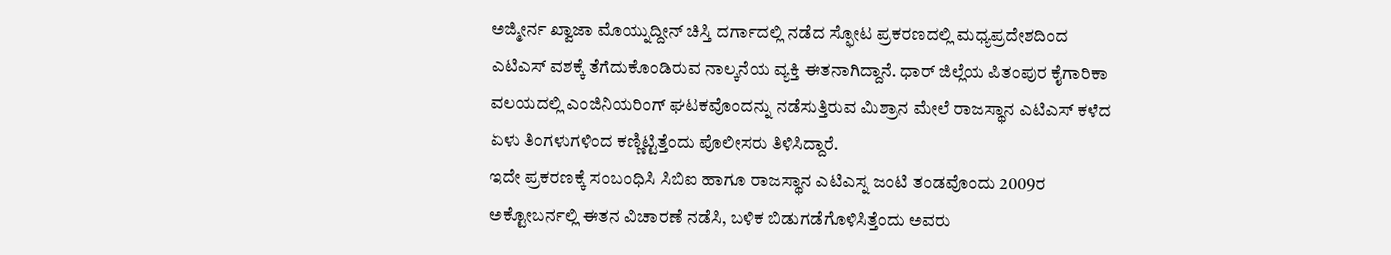ಅಜ್ಮೀರ್ನ ಖ್ವಾಜಾ ಮೊಯ್ನುದ್ದೀನ್ ಚಿಸ್ತಿ ದರ್ಗಾದಲ್ಲಿ ನಡೆದ ಸ್ಫೋಟ ಪ್ರಕರಣದಲ್ಲಿ ಮಧ್ಯಪ್ರದೇಶದಿಂದ ಎಟಿಎಸ್ ವಶಕ್ಕೆ ತೆಗೆದುಕೊಂಡಿರುವ ನಾಲ್ಕನೆಯ ವ್ಯಕ್ತಿ ಈತನಾಗಿದ್ದಾನೆ. ಧಾರ್ ಜಿಲ್ಲೆಯ ಪಿತಂಪುರ ಕೈಗಾರಿಕಾ ವಲಯದಲ್ಲಿ ಎಂಜಿನಿಯರಿಂಗ್ ಘಟಕವೊಂದನ್ನು ನಡೆಸುತ್ತಿರುವ ಮಿಶ್ರಾನ ಮೇಲೆ ರಾಜಸ್ಥಾನ ಎಟಿಎಸ್ ಕಳೆದ ಏಳು ತಿಂಗಳುಗಳಿಂದ ಕಣ್ಣಿಟ್ಟಿತ್ತೆಂದು ಪೊಲೀಸರು ತಿಳಿಸಿದ್ದಾರೆ.
ಇದೇ ಪ್ರಕರಣಕ್ಕೆ ಸಂಬಂಧಿಸಿ ಸಿಬಿಐ ಹಾಗೂ ರಾಜಸ್ಥಾನ ಎಟಿಎಸ್ನ ಜಂಟಿ ತಂಡವೊಂದು 2009ರ ಅಕ್ಟೋಬರ್ನಲ್ಲಿ ಈತನ ವಿಚಾರಣೆ ನಡೆಸಿ, ಬಳಿಕ ಬಿಡುಗಡೆಗೊಳಿಸಿತ್ತೆಂದು ಅವರು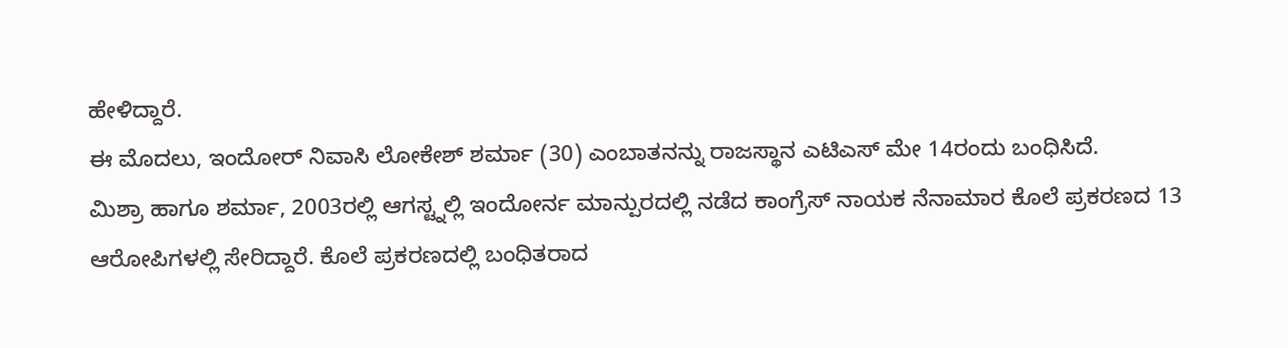ಹೇಳಿದ್ದಾರೆ.
ಈ ಮೊದಲು, ಇಂದೋರ್ ನಿವಾಸಿ ಲೋಕೇಶ್ ಶರ್ಮಾ (30) ಎಂಬಾತನನ್ನು ರಾಜಸ್ಥಾನ ಎಟಿಎಸ್ ಮೇ 14ರಂದು ಬಂಧಿಸಿದೆ.
ಮಿಶ್ರಾ ಹಾಗೂ ಶರ್ಮಾ, 2003ರಲ್ಲಿ ಆಗಸ್ಟ್ನಲ್ಲಿ ಇಂದೋರ್ನ ಮಾನ್ಪುರದಲ್ಲಿ ನಡೆದ ಕಾಂಗ್ರೆಸ್ ನಾಯಕ ನೆನಾಮಾರ ಕೊಲೆ ಪ್ರಕರಣದ 13 ಆರೋಪಿಗಳಲ್ಲಿ ಸೇರಿದ್ದಾರೆ. ಕೊಲೆ ಪ್ರಕರಣದಲ್ಲಿ ಬಂಧಿತರಾದ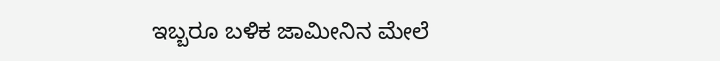ಇಬ್ಬರೂ ಬಳಿಕ ಜಾಮೀನಿನ ಮೇಲೆ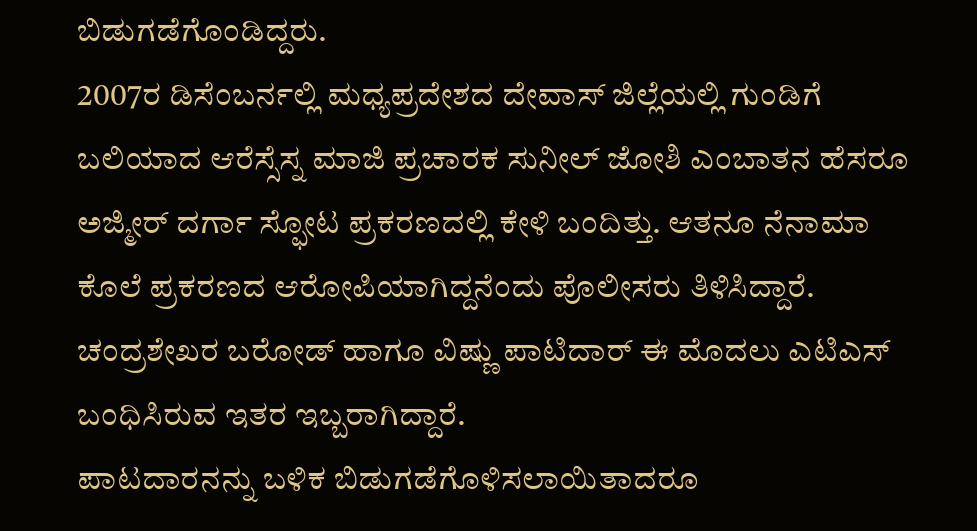ಬಿಡುಗಡೆಗೊಂಡಿದ್ದರು.
2007ರ ಡಿಸೆಂಬರ್ನಲ್ಲಿ ಮಧ್ಯಪ್ರದೇಶದ ದೇವಾಸ್ ಜಿಲ್ಲೆಯಲ್ಲಿ ಗುಂಡಿಗೆ ಬಲಿಯಾದ ಆರೆಸ್ಸೆಸ್ನ ಮಾಜಿ ಪ್ರಚಾರಕ ಸುನೀಲ್ ಜೋಶಿ ಎಂಬಾತನ ಹೆಸರೂ ಅಜ್ಮೀರ್ ದರ್ಗಾ ಸ್ಫೋಟ ಪ್ರಕರಣದಲ್ಲಿ ಕೇಳಿ ಬಂದಿತ್ತು. ಆತನೂ ನೆನಾಮಾ ಕೊಲೆ ಪ್ರಕರಣದ ಆರೋಪಿಯಾಗಿದ್ದನೆಂದು ಪೊಲೀಸರು ತಿಳಿಸಿದ್ದಾರೆ.
ಚಂದ್ರಶೇಖರ ಬರೋಡ್ ಹಾಗೂ ವಿಷ್ಣು ಪಾಟಿದಾರ್ ಈ ಮೊದಲು ಎಟಿಎಸ್ ಬಂಧಿಸಿರುವ ಇತರ ಇಬ್ಬರಾಗಿದ್ದಾರೆ.
ಪಾಟದಾರನನ್ನು ಬಳಿಕ ಬಿಡುಗಡೆಗೊಳಿಸಲಾಯಿತಾದರೂ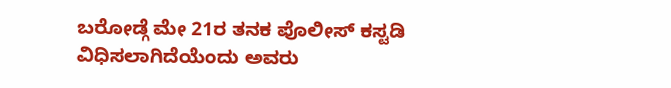ಬರೋಡ್ಗೆ ಮೇ 21ರ ತನಕ ಪೊಲೀಸ್ ಕಸ್ಟಡಿ ವಿಧಿಸಲಾಗಿದೆಯೆಂದು ಅವರು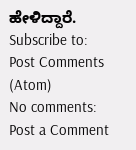ಹೇಳಿದ್ದಾರೆ.
Subscribe to:
Post Comments (Atom)
No comments:
Post a Comment